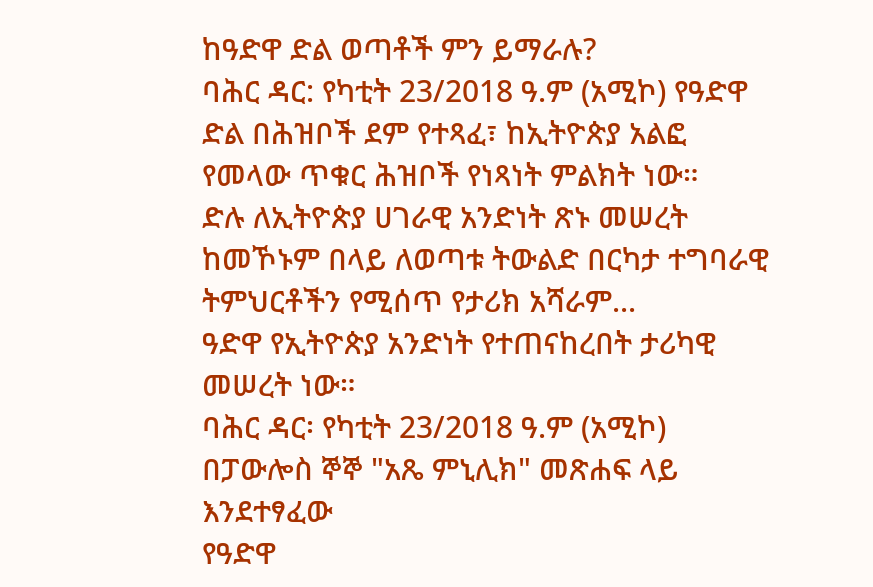ከዓድዋ ድል ወጣቶች ምን ይማራሉ?
ባሕር ዳር: የካቲት 23/2018 ዓ.ም (አሚኮ) የዓድዋ ድል በሕዝቦች ደም የተጻፈ፣ ከኢትዮጵያ አልፎ የመላው ጥቁር ሕዝቦች የነጻነት ምልክት ነው።
ድሉ ለኢትዮጵያ ሀገራዊ አንድነት ጽኑ መሠረት ከመኾኑም በላይ ለወጣቱ ትውልድ በርካታ ተግባራዊ ትምህርቶችን የሚሰጥ የታሪክ አሻራም...
ዓድዋ የኢትዮጵያ አንድነት የተጠናከረበት ታሪካዊ መሠረት ነው።
ባሕር ዳር፡ የካቲት 23/2018 ዓ.ም (አሚኮ) በፓውሎስ ኞኞ "አጼ ምኒሊክ" መጽሐፍ ላይ እንደተፃፈው
የዓድዋ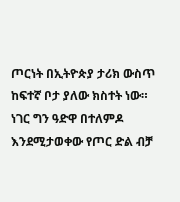ጦርነት በኢትዮጵያ ታሪክ ውስጥ ከፍተኛ ቦታ ያለው ክስተት ነው።
ነገር ግን ዓድዋ በተለምዶ እንደሚታወቀው የጦር ድል ብቻ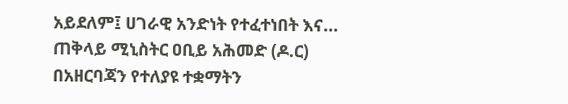አይደለም፤ ሀገራዊ አንድነት የተፈተነበት እና...
ጠቅላይ ሚኒስትር ዐቢይ አሕመድ (ዶ.ር) በአዘርባጃን የተለያዩ ተቋማትን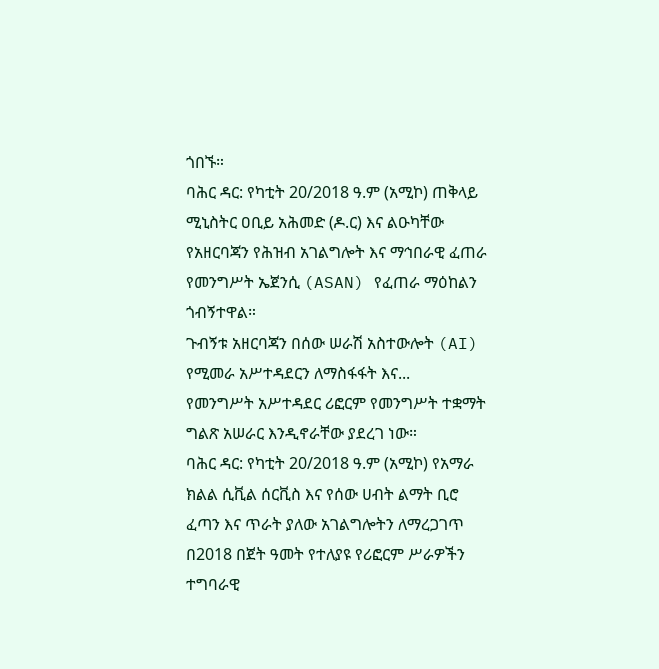ጎበኙ።
ባሕር ዳር: የካቲት 20/2018 ዓ.ም (አሚኮ) ጠቅላይ ሚኒስትር ዐቢይ አሕመድ (ዶ.ር) እና ልዑካቸው የአዘርባጃን የሕዝብ አገልግሎት እና ማኅበራዊ ፈጠራ የመንግሥት ኤጀንሲ (ASAN) የፈጠራ ማዕከልን ጎብኝተዋል።
ጉብኝቱ አዘርባጃን በሰው ሠራሽ አስተውሎት (AI) የሚመራ አሥተዳደርን ለማስፋፋት እና...
የመንግሥት አሥተዳደር ሪፎርም የመንግሥት ተቋማት ግልጽ አሠራር እንዲኖራቸው ያደረገ ነው።
ባሕር ዳር: የካቲት 20/2018 ዓ.ም (አሚኮ) የአማራ ክልል ሲቪል ሰርቪስ እና የሰው ሀብት ልማት ቢሮ ፈጣን እና ጥራት ያለው አገልግሎትን ለማረጋገጥ በ2018 በጀት ዓመት የተለያዩ የሪፎርም ሥራዎችን ተግባራዊ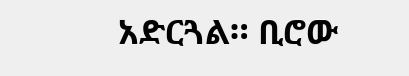አድርጓል። ቢሮው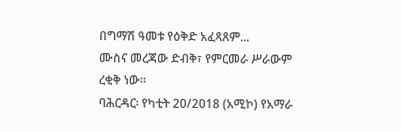በግማሽ ዓመቱ የዕቅድ አፈጻጸም...
ሙስና መረጃው ድብቅ፣ የምርመራ ሥራውም ረቂቅ ነው።
ባሕርዳር፡ የካቲት 20/2018 (አሚኮ) የአማራ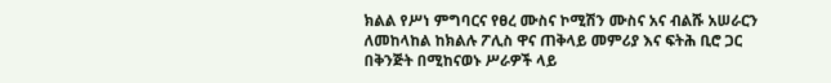ክልል የሥነ ምግባርና የፀረ ሙስና ኮሚሽን ሙስና አና ብልሹ አሠራርን ለመከላከል ከክልሉ ፖሊስ ዋና ጠቅላይ መምሪያ እና ፍትሕ ቢሮ ጋር በቅንጅት በሚከናወኑ ሥራዎች ላይ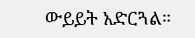ውይይት አድርጓል።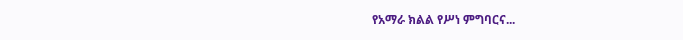የአማራ ክልል የሥነ ምግባርና...